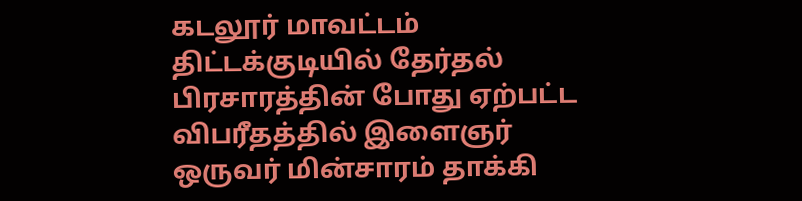கடலூர் மாவட்டம் திட்டக்குடியில் தேர்தல் பிரசாரத்தின் போது ஏற்பட்ட விபரீதத்தில் இளைஞர் ஒருவர் மின்சாரம் தாக்கி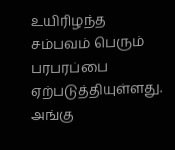உயிரிழந்த சம்பவம் பெரும் பரபரப்பை ஏற்படுத்தியுள்ளது. அங்கு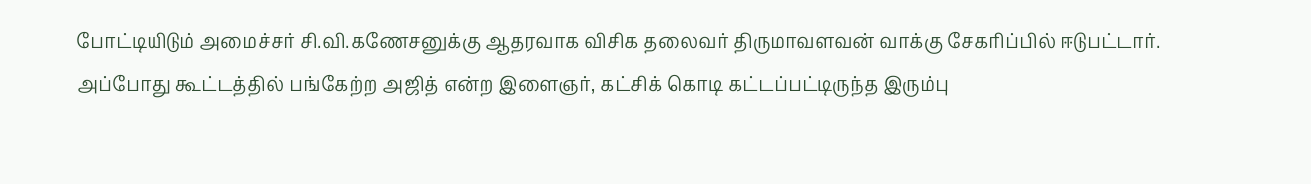போட்டியிடும் அமைச்சர் சி.வி.கணேசனுக்கு ஆதரவாக விசிக தலைவர் திருமாவளவன் வாக்கு சேகரிப்பில் ஈடுபட்டார்.
அப்போது கூட்டத்தில் பங்கேற்ற அஜித் என்ற இளைஞர், கட்சிக் கொடி கட்டப்பட்டிருந்த இரும்பு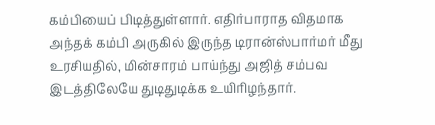கம்பியைப் பிடித்துள்ளார். எதிர்பாராத விதமாக அந்தக் கம்பி அருகில் இருந்த டிரான்ஸ்பார்மர் மீது உரசியதில், மின்சாரம் பாய்ந்து அஜித் சம்பவ இடத்திலேயே துடிதுடிக்க உயிரிழந்தார்.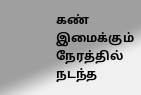கண் இமைக்கும் நேரத்தில் நடந்த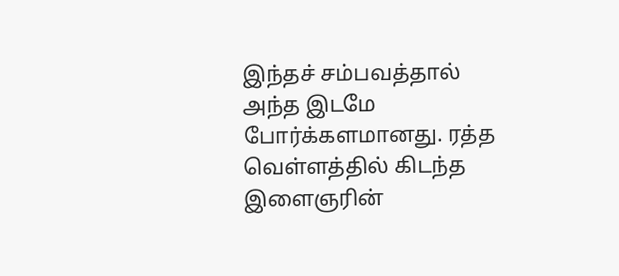இந்தச் சம்பவத்தால் அந்த இடமே போர்க்களமானது. ரத்த வெள்ளத்தில் கிடந்த இளைஞரின்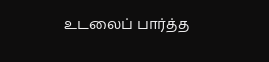உடலைப் பார்த்த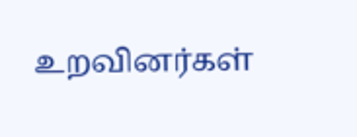உறவினர்கள்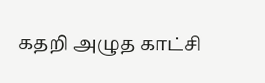கதறி அழுத காட்சி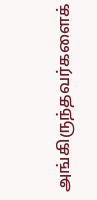அங்கிருந்தவர்களைக்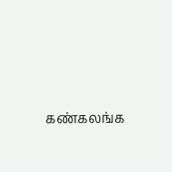கண்கலங்க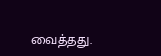வைத்தது.